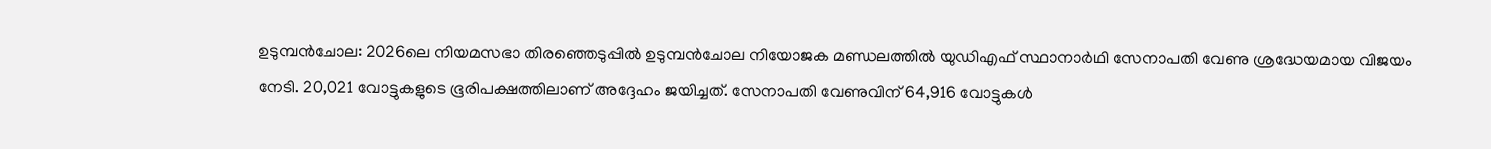ഉടുമ്പൻചോല: 2026ലെ നിയമസഭാ തിരഞ്ഞെടുപ്പിൽ ഉടുമ്പൻചോല നിയോജക മണ്ഡലത്തിൽ യുഡിഎഫ് സ്ഥാനാർഥി സേനാപതി വേണു ശ്രദ്ധേയമായ വിജയം നേടി. 20,021 വോട്ടുകളുടെ ഭൂരിപക്ഷത്തിലാണ് അദ്ദേഹം ജയിച്ചത്. സേനാപതി വേണുവിന് 64,916 വോട്ടുകൾ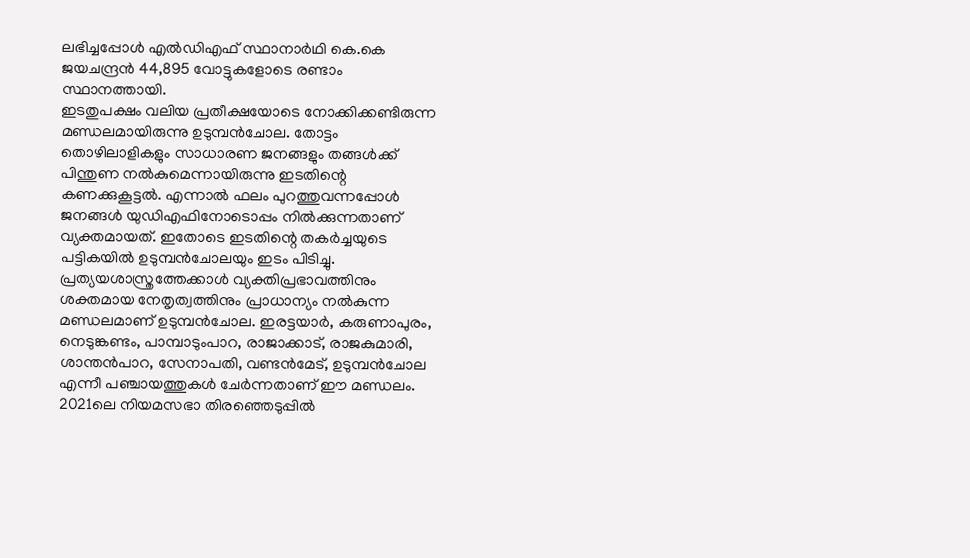ലഭിച്ചപ്പോൾ എൽഡിഎഫ് സ്ഥാനാർഥി കെ.കെ ജയചന്ദ്രൻ 44,895 വോട്ടുകളോടെ രണ്ടാം സ്ഥാനത്തായി.
ഇടതുപക്ഷം വലിയ പ്രതീക്ഷയോടെ നോക്കിക്കണ്ടിരുന്ന മണ്ഡലമായിരുന്നു ഉടുമ്പൻചോല. തോട്ടം തൊഴിലാളികളും സാധാരണ ജനങ്ങളും തങ്ങൾക്ക് പിന്തുണ നൽകുമെന്നായിരുന്നു ഇടതിന്റെ കണക്കുകൂട്ടൽ. എന്നാൽ ഫലം പുറത്തുവന്നപ്പോൾ ജനങ്ങൾ യുഡിഎഫിനോടൊപ്പം നിൽക്കുന്നതാണ് വ്യക്തമായത്. ഇതോടെ ഇടതിന്റെ തകർച്ചയുടെ പട്ടികയിൽ ഉടുമ്പൻചോലയും ഇടം പിടിച്ചു.
പ്രത്യയശാസ്ത്രത്തേക്കാൾ വ്യക്തിപ്രഭാവത്തിനും ശക്തമായ നേതൃത്വത്തിനും പ്രാധാന്യം നൽകുന്ന മണ്ഡലമാണ് ഉടുമ്പൻചോല. ഇരട്ടയാർ, കരുണാപുരം, നെടുങ്കണ്ടം, പാമ്പാടുംപാറ, രാജാക്കാട്, രാജകുമാരി, ശാന്തൻപാറ, സേനാപതി, വണ്ടൻമേട്, ഉടുമ്പൻചോല എന്നീ പഞ്ചായത്തുകൾ ചേർന്നതാണ് ഈ മണ്ഡലം.
2021ലെ നിയമസഭാ തിരഞ്ഞെടുപ്പിൽ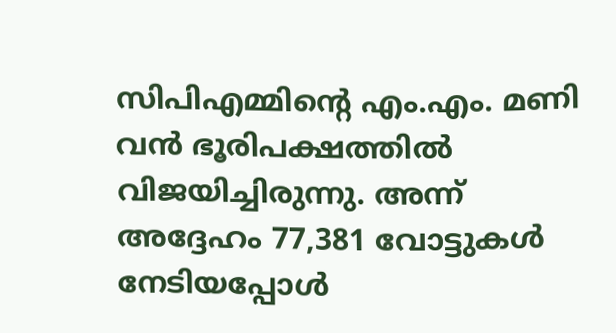സിപിഎമ്മിന്റെ എം.എം. മണി വൻ ഭൂരിപക്ഷത്തിൽ വിജയിച്ചിരുന്നു. അന്ന് അദ്ദേഹം 77,381 വോട്ടുകൾ നേടിയപ്പോൾ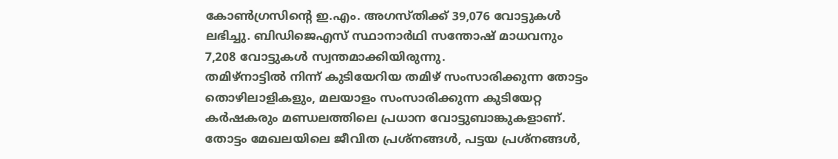കോൺഗ്രസിന്റെ ഇ.എം. അഗസ്തിക്ക് 39,076 വോട്ടുകൾ ലഭിച്ചു. ബിഡിജെഎസ് സ്ഥാനാർഥി സന്തോഷ് മാധവനും 7,208 വോട്ടുകൾ സ്വന്തമാക്കിയിരുന്നു.
തമിഴ്നാട്ടിൽ നിന്ന് കുടിയേറിയ തമിഴ് സംസാരിക്കുന്ന തോട്ടം തൊഴിലാളികളും, മലയാളം സംസാരിക്കുന്ന കുടിയേറ്റ കർഷകരും മണ്ഡലത്തിലെ പ്രധാന വോട്ടുബാങ്കുകളാണ്. തോട്ടം മേഖലയിലെ ജീവിത പ്രശ്നങ്ങൾ, പട്ടയ പ്രശ്നങ്ങൾ,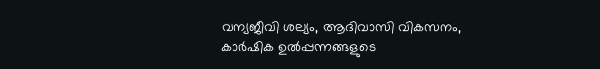വന്യജീവി ശല്യം, ആദിവാസി വികസനം, കാർഷിക ഉൽപ്പന്നങ്ങളുടെ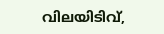വിലയിടിവ്,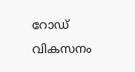റോഡ് വികസനം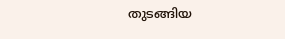തുടങ്ങിയ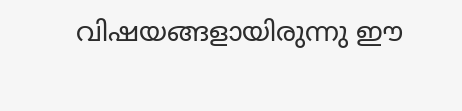വിഷയങ്ങളായിരുന്നു ഈ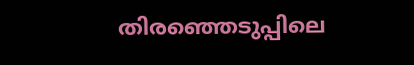തിരഞ്ഞെടുപ്പിലെ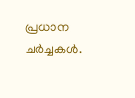പ്രധാന ചർച്ചകൾ.